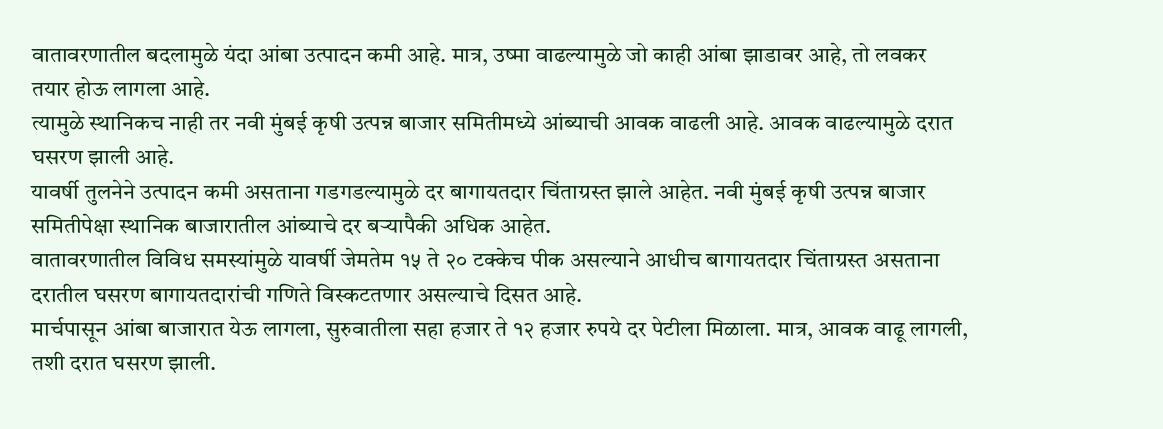वातावरणातील बदलामुळे यंदा आंबा उत्पादन कमी आहे. मात्र, उष्मा वाढल्यामुळे जो काही आंबा झाडावर आहे, तो लवकर तयार होऊ लागला आहे.
त्यामुळे स्थानिकच नाही तर नवी मुंबई कृषी उत्पन्न बाजार समितीमध्ये आंब्याची आवक वाढली आहे. आवक वाढल्यामुळे दरात घसरण झाली आहे.
यावर्षी तुलनेने उत्पादन कमी असताना गडगडल्यामुळे दर बागायतदार चिंताग्रस्त झाले आहेत. नवी मुंबई कृषी उत्पन्न बाजार समितीपेक्षा स्थानिक बाजारातील आंब्याचे दर बऱ्यापैकी अधिक आहेत.
वातावरणातील विविध समस्यांमुळे यावर्षी जेमतेम १५ ते २० टक्केच पीक असल्याने आधीच बागायतदार चिंताग्रस्त असताना दरातील घसरण बागायतदारांची गणिते विस्कटतणार असल्याचे दिसत आहे.
मार्चपासून आंबा बाजारात येऊ लागला, सुरुवातीला सहा हजार ते १२ हजार रुपये दर पेटीला मिळाला. मात्र, आवक वाढू लागली, तशी दरात घसरण झाली.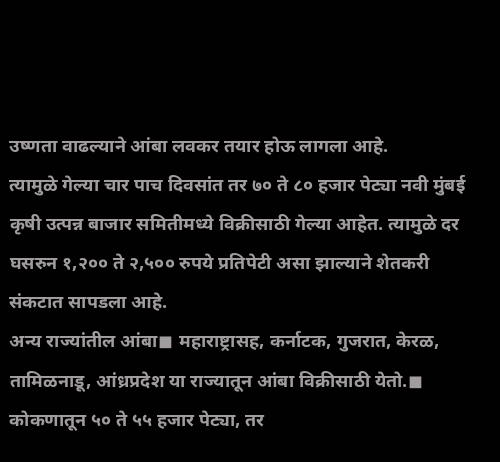उष्णता वाढल्याने आंबा लवकर तयार होऊ लागला आहे.
त्यामुळे गेल्या चार पाच दिवसांत तर ७० ते ८० हजार पेट्या नवी मुंबई कृषी उत्पन्न बाजार समितीमध्ये विक्रीसाठी गेल्या आहेत. त्यामुळे दर घसरुन १,२०० ते २,५०० रुपये प्रतिपेटी असा झाल्याने शेतकरी संकटात सापडला आहे.
अन्य राज्यांतील आंबा◼ महाराष्ट्रासह, कर्नाटक, गुजरात, केरळ, तामिळनाडू, आंध्रप्रदेश या राज्यातून आंबा विक्रीसाठी येतो.◼ कोकणातून ५० ते ५५ हजार पेट्या, तर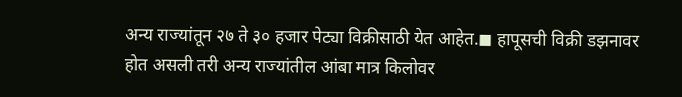अन्य राज्यांतून २७ ते ३० हजार पेट्या विक्रीसाठी येत आहेत.◼ हापूसची विक्री डझनावर होत असली तरी अन्य राज्यांतील आंबा मात्र किलोवर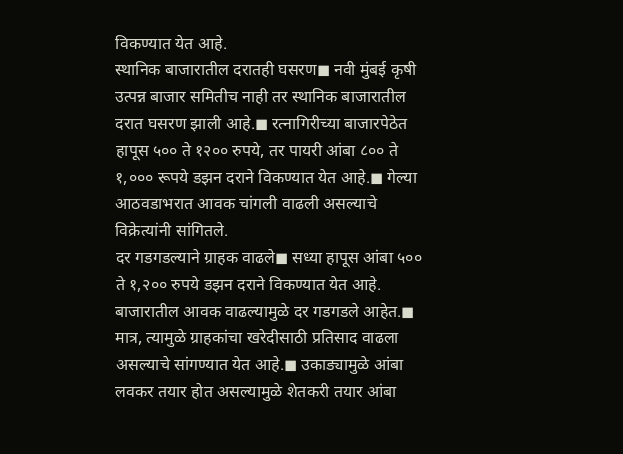विकण्यात येत आहे.
स्थानिक बाजारातील दरातही घसरण◼ नवी मुंबई कृषी उत्पन्न बाजार समितीच नाही तर स्थानिक बाजारातील दरात घसरण झाली आहे.◼ रत्नागिरीच्या बाजारपेठेत हापूस ५०० ते १२०० रुपये, तर पायरी आंबा ८०० ते १,००० रूपये डझन दराने विकण्यात येत आहे.◼ गेल्या आठवडाभरात आवक चांगली वाढली असल्याचे विक्रेत्यांनी सांगितले.
दर गडगडल्याने ग्राहक वाढले◼ सध्या हापूस आंबा ५०० ते १,२०० रुपये डझन दराने विकण्यात येत आहे. बाजारातील आवक वाढल्यामुळे दर गडगडले आहेत.◼ मात्र, त्यामुळे ग्राहकांचा खरेदीसाठी प्रतिसाद वाढला असल्याचे सांगण्यात येत आहे.◼ उकाड्यामुळे आंबा लवकर तयार होत असल्यामुळे शेतकरी तयार आंबा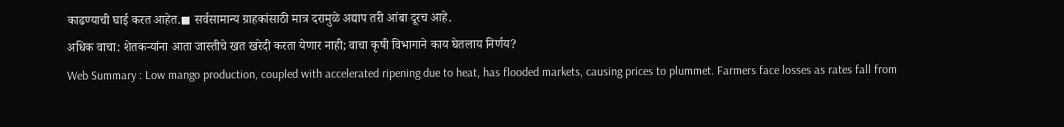काढण्याची घाई करत आहेत.◼ सर्वसामान्य ग्राहकांसाठी मात्र दरामुळे अद्याप तरी आंबा दूरच आहे.
अधिक वाचा: शेतकऱ्यांना आता जास्तीचे खत खरेदी करता येणार नाही; वाचा कृषी विभागाने काय घेतलाय निर्णय?
Web Summary : Low mango production, coupled with accelerated ripening due to heat, has flooded markets, causing prices to plummet. Farmers face losses as rates fall from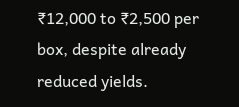₹12,000 to ₹2,500 per box, despite already reduced yields.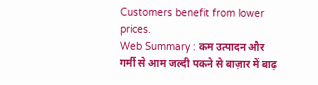Customers benefit from lower prices.
Web Summary : कम उत्पादन और गर्मी से आम जल्दी पकने से बाज़ार में बाढ़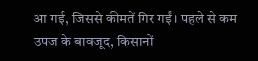आ गई, जिससे कीमतें गिर गईं। पहले से कम उपज के बावजूद, किसानों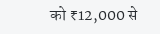को ₹12,000 से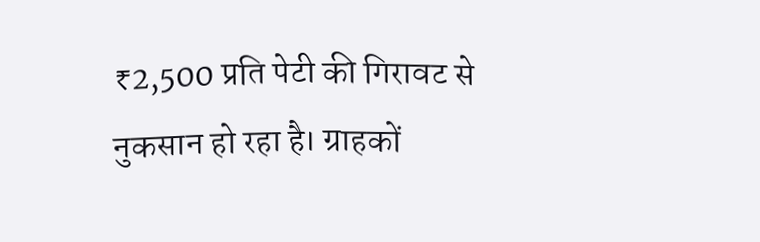₹2,500 प्रति पेटी की गिरावट से नुकसान हो रहा है। ग्राहकों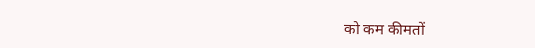को कम कीमतों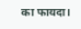का फायदा।